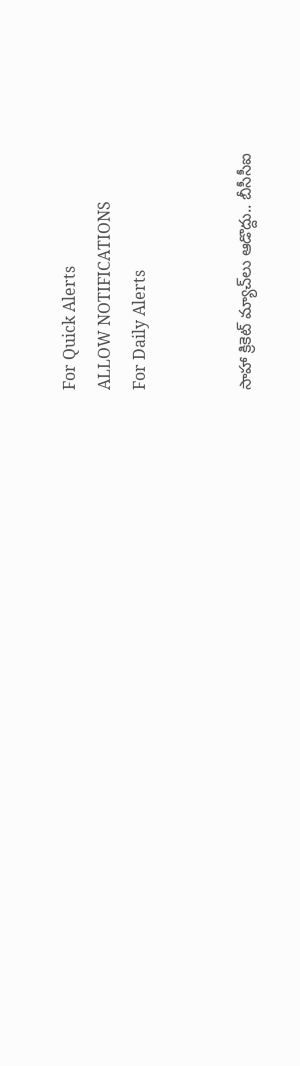For Quick Alerts
ALLOW NOTIFICATIONS
For Daily Alerts


సాహా క్రికెట్ మ్యాచ్‌లు ఆడొద్దు.. బీసీసీఐ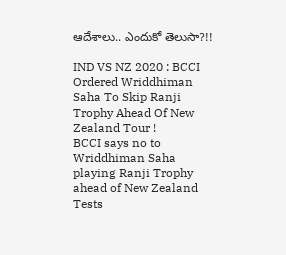ఆదేశాలు.. ఎందుకో తెలుసా?!!

IND VS NZ 2020 : BCCI Ordered Wriddhiman Saha To Skip Ranji Trophy Ahead Of New Zealand Tour !
BCCI says no to Wriddhiman Saha playing Ranji Trophy ahead of New Zealand Tests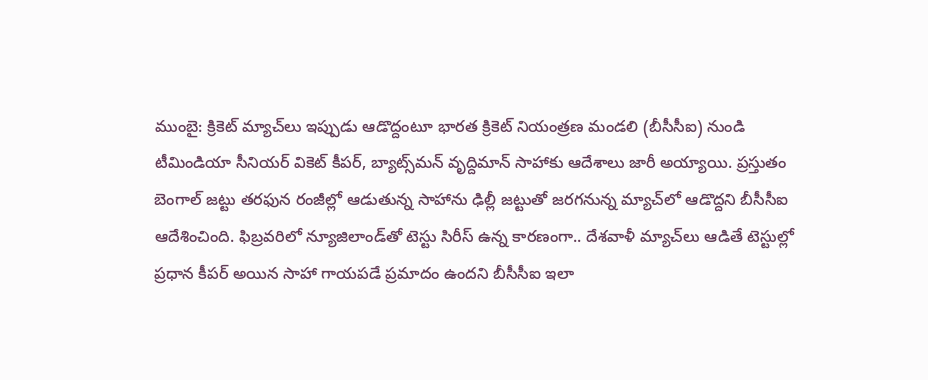ముంబై: క్రికెట్ మ్యాచ్‌లు ఇప్పుడు ఆడొద్దంటూ భారత క్రికెట్‌ నియంత్రణ మండలి (బీసీసీఐ) నుండి టీమిండియా సీనియర్ వికెట్ కీపర్, బ్యాట్స్‌మన్ వృద్దిమాన్ సాహాకు ఆదేశాలు జారీ అయ్యాయి. ప్రస్తుతం బెంగాల్ జట్టు తరఫున రంజీల్లో ఆడుతున్న సాహాను ఢిల్లీ జట్టుతో జరగనున్న మ్యాచ్‌లో ఆడొద్దని బీసీసీఐ ఆదేశించింది. ఫిబ్రవరిలో న్యూజిలాండ్‌తో టెస్టు సిరీస్‌ ఉన్న కారణంగా.. దేశవాళీ మ్యాచ్‌లు ఆడితే టెస్టుల్లో ప్రధాన కీపర్ అయిన సాహా గాయపడే ప్రమాదం ఉందని బీసీసీఐ ఇలా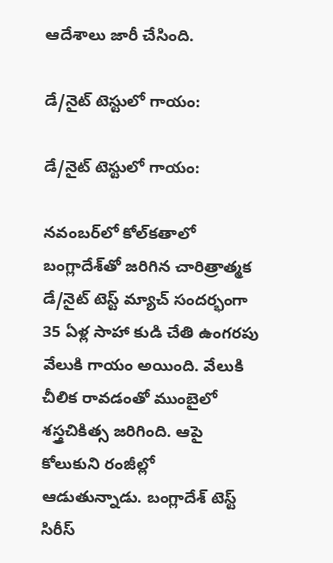ఆదేశాలు జారీ చేసింది.

డే/నైట్ టెస్టులో గాయం:

డే/నైట్ టెస్టులో గాయం:

నవంబర్‌లో కోల్‌కతాలో బంగ్లాదేశ్‌తో జరిగిన చారిత్రాత్మక డే/నైట్ టెస్ట్ మ్యాచ్ సందర్భంగా 35 ఏళ్ల సాహా కుడి చేతి ఉంగరపు వేలుకి గాయం అయింది. వేలుకి చీలిక రావడంతో ముంబైలో శస్త్రచికిత్స జరిగింది. ఆపై కోలుకుని రంజీల్లో ఆడుతున్నాడు. బంగ్లాదేశ్‌ టెస్ట్ సిరీస్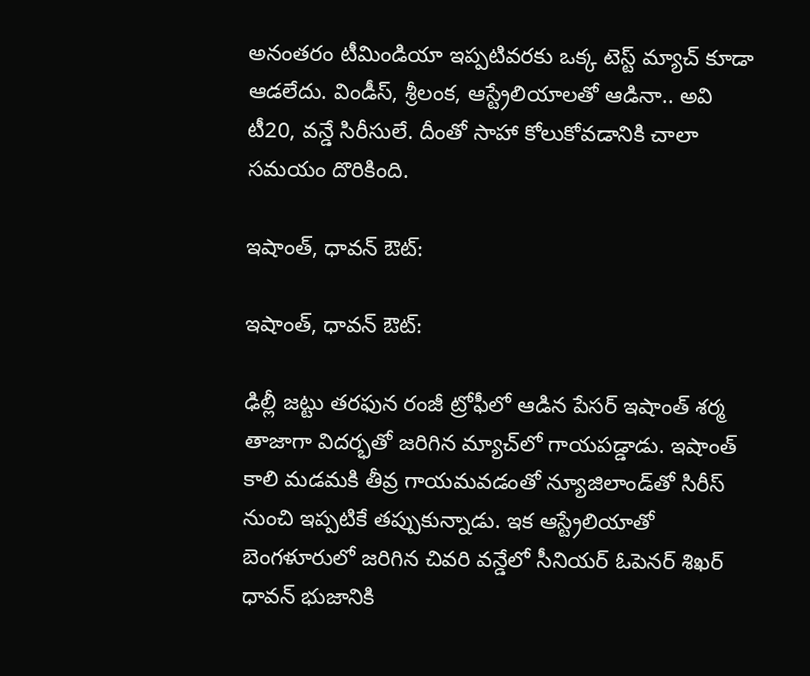అనంతరం టీమిండియా ఇప్పటివరకు ఒక్క టెస్ట్ మ్యాచ్ కూడా ఆడలేదు. విండీస్, శ్రీలంక, ఆస్ట్రేలియాలతో ఆడినా.. అవి టీ20, వన్డే సిరీసులే. దీంతో సాహా కోలుకోవడానికి చాలా సమయం దొరికింది.

ఇషాంత్, ధావన్ ఔట్:

ఇషాంత్, ధావన్ ఔట్:

ఢిల్లీ జట్టు తరఫున రంజీ ట్రోఫీలో ఆడిన పేసర్ ఇషాంత్ శర్మ తాజాగా విదర్భతో జరిగిన మ్యాచ్‌లో గాయపడ్డాడు. ఇషాంత్ కాలి మడమకి తీవ్ర గాయమవడంతో న్యూజిలాండ్‌తో సిరీస్ నుంచి ఇప్పటికే తప్పుకున్నాడు. ఇక ఆస్ట్రేలియాతో బెంగళూరులో జరిగిన చివరి వన్డేలో సీనియర్ ఓపెనర్ శిఖర్ ధావన్ భుజానికి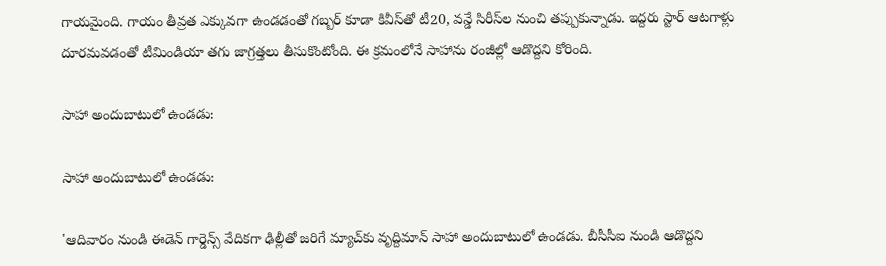గాయమైంది. గాయం తీవ్రత ఎక్కువగా ఉండడంతో గబ్బర్ కూడా కివీస్‌తో టీ20, వన్డే సిరీస్‌ల నుంచి తప్పుకున్నాడు. ఇద్దరు స్టార్ ఆటగాళ్లు దూరమవడంతో టీమిండియా తగు జాగ్రత్తలు తీసుకొంటోంది. ఈ క్రమంలోనే సాహాను రంజీల్లో ఆడొద్దని కోరింది.

సాహా అందుబాటులో ఉండడు:

సాహా అందుబాటులో ఉండడు:

'ఆదివారం నుండి ఈడెన్ గార్డెన్స్ వేదికగా ఢిల్లీతో జరిగే మ్యాచ్‌కు వృద్దిమాన్ సాహా అందుబాటులో ఉండడు. బీసీసీఐ నుండి ఆడొద్దని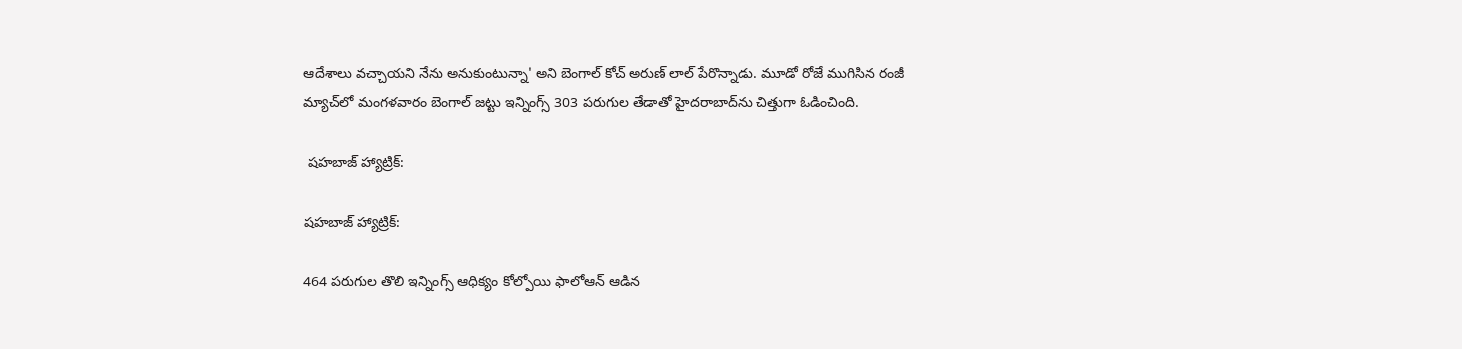ఆదేశాలు వచ్చాయని నేను అనుకుంటున్నా' అని బెంగాల్ కోచ్ అరుణ్ లాల్ పేరొన్నాడు. మూడో రోజే ముగిసిన రంజీ మ్యాచ్‌లో మంగళవారం బెంగాల్‌ జట్టు ఇన్నింగ్స్ 303 పరుగుల తేడాతో హైదరాబాద్‌ను చిత్తుగా ఓడించింది.

 షహబాజ్‌ హ్యాట్రిక్‌:

షహబాజ్‌ హ్యాట్రిక్‌:

464 పరుగుల తొలి ఇన్నింగ్స్‌ ఆధిక్యం కోల్పోయి ఫాలోఆన్‌ ఆడిన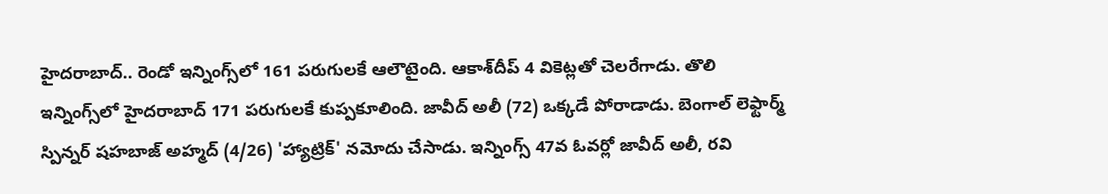హైదరాబాద్‌.. రెండో ఇన్నింగ్స్‌లో 161 పరుగులకే ఆలౌటైంది. ఆకాశ్‌దీప్‌ 4 వికెట్లతో చెలరేగాడు. తొలి ఇన్నింగ్స్‌లో హైదరాబాద్‌ 171 పరుగులకే కుప్పకూలింది. జావీద్‌ అలీ (72) ఒక్కడే పోరాడాడు. బెంగాల్‌ లెఫ్టార్మ్‌ స్పిన్నర్‌ షహబాజ్‌ అహ్మద్‌ (4/26) 'హ్యాట్రిక్‌' నమోదు చేసాడు. ఇన్నింగ్స్‌ 47వ ఓవర్లో జావీద్‌ అలీ, రవి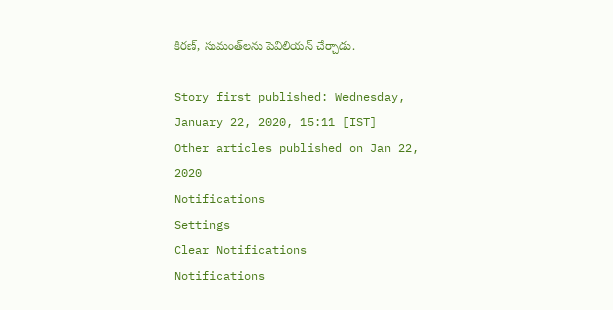కిరణ్, సుమంత్‌లను పెవిలియన్ చేర్చాడు.

Story first published: Wednesday, January 22, 2020, 15:11 [IST]
Other articles published on Jan 22, 2020
Notifications
Settings
Clear Notifications
Notifications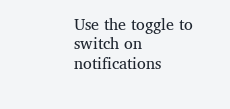Use the toggle to switch on notifications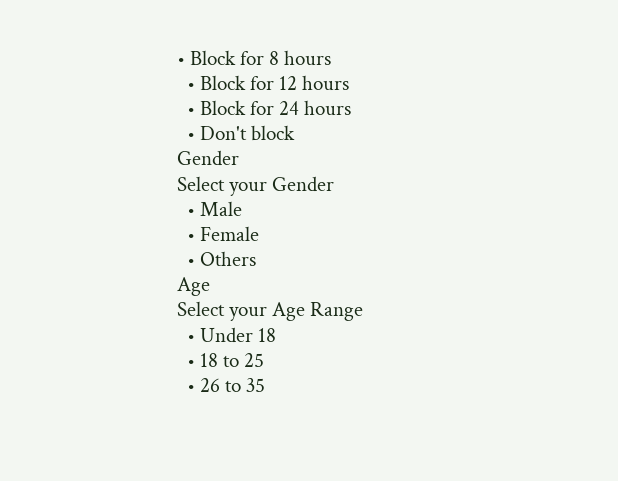• Block for 8 hours
  • Block for 12 hours
  • Block for 24 hours
  • Don't block
Gender
Select your Gender
  • Male
  • Female
  • Others
Age
Select your Age Range
  • Under 18
  • 18 to 25
  • 26 to 35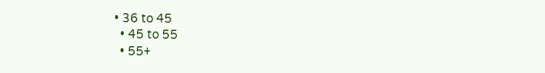• 36 to 45
  • 45 to 55
  • 55+